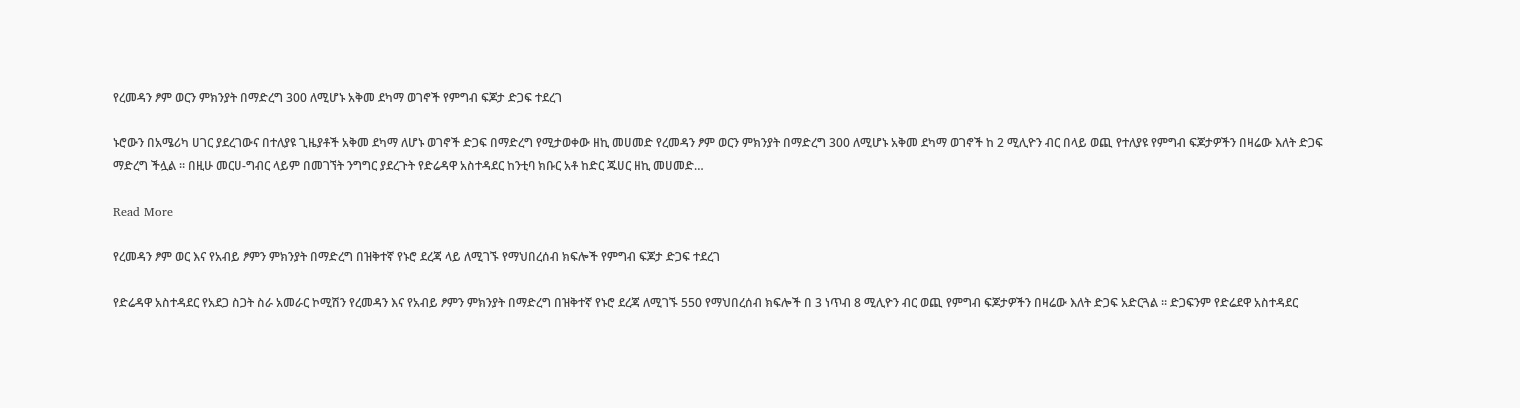የረመዳን ፆም ወርን ምክንያት በማድረግ 300 ለሚሆኑ አቅመ ደካማ ወገኖች የምግብ ፍጆታ ድጋፍ ተደረገ

ኑሮውን በአሜሪካ ሀገር ያደረገውና በተለያዩ ጊዜያቶች አቅመ ደካማ ለሆኑ ወገኖች ድጋፍ በማድረግ የሚታወቀው ዘኪ መሀመድ የረመዳን ፆም ወርን ምክንያት በማድረግ 300 ለሚሆኑ አቅመ ደካማ ወገኖች ከ 2 ሚሊዮን ብር በላይ ወጪ የተለያዩ የምግብ ፍጆታዎችን በዛሬው እለት ድጋፍ ማድረግ ችሏል ። በዚሁ መርሀ-ግብር ላይም በመገኘት ንግግር ያደረጉት የድሬዳዋ አስተዳደር ከንቲባ ክቡር አቶ ከድር ጁሀር ዘኪ መሀመድ…

Read More

የረመዳን ፆም ወር እና የአብይ ፆምን ምክንያት በማድረግ በዝቅተኛ የኑሮ ደረጃ ላይ ለሚገኙ የማህበረሰብ ክፍሎች የምግብ ፍጆታ ድጋፍ ተደረገ

የድሬዳዋ አስተዳደር የአደጋ ስጋት ስራ አመራር ኮሚሽን የረመዳን እና የአብይ ፆምን ምክንያት በማድረግ በዝቅተኛ የኑሮ ደረጃ ለሚገኙ 550 የማህበረሰብ ክፍሎች በ 3 ነጥብ 8 ሚሊዮን ብር ወጪ የምግብ ፍጆታዎችን በዛሬው እለት ድጋፍ አድርጓል ። ድጋፍንም የድሬደዋ አስተዳደር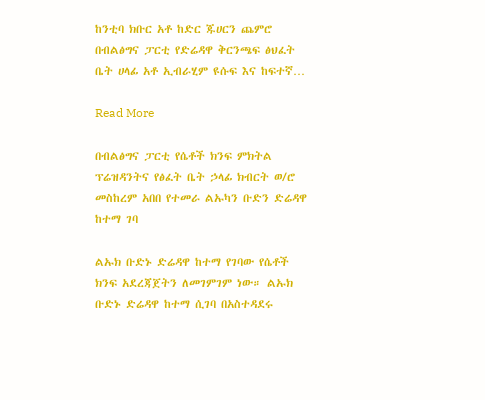ከንቲባ ክቡር አቶ ከድር ጁሀርን ጨምሮ በብልፅግና ፓርቲ የድሬዳዋ ቅርንጫፍ ፅህፈት ቤት ሀላፊ አቶ ኢብራሂም ዩሱፍ እና ከፍተኛ…

Read More

በብልፅግና ፓርቲ የሴቶች ክንፍ ምክትል ፕሬዝዳንትና የፅፈት ቤት ኃላፊ ክብርት ወ/ሮ መስከረም አበበ የተመራ ልኡካን ቡድን ድሬዳዋ ከተማ ገባ

ልኡክ ቡድኑ ድሬዳዋ ከተማ የገባው የሴቶች ክንፍ አደረጃጀትን ለመገምገም ነው። ልኡክ ቡድኑ ድሬዳዋ ከተማ ሲገባ በአስተዳደሩ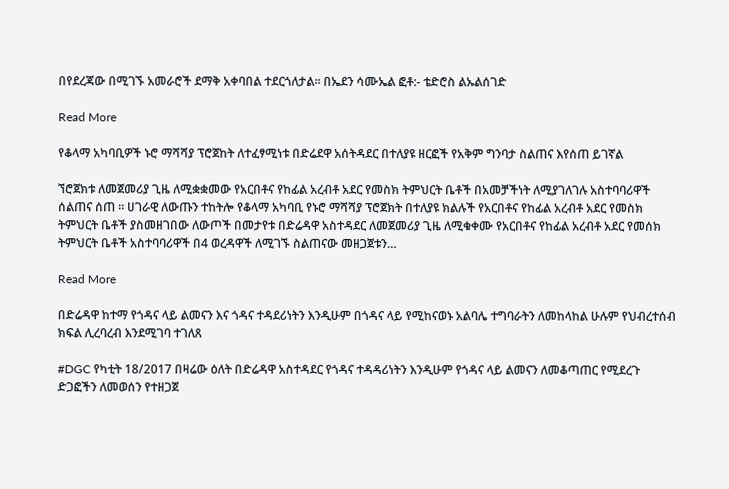በየደረጃው በሚገኙ አመራሮች ደማቅ አቀባበል ተደርጎለታል። በኤደን ሳሙኤል ፎቶ:- ቴድሮስ ልኡልሰገድ

Read More

የቆላማ አካባቢዎች ኑሮ ማሻሻያ ፕሮጀከት ለተፈፃሚነቱ በድሬደዋ አሰትዳደር በተለያዩ ዘርፎች የአቅም ግንባታ ስልጠና እየሰጠ ይገኛል

ኘሮጀክቱ ለመጀመሪያ ጊዜ ለሚቋቋመው የአርበቶና የከፊል አረብቶ አደር የመስክ ትምህርት ቤቶች በአመቻችነት ለሚያገለገሉ አስተባባሪዋች ሰልጠና ሰጠ ። ሀገራዊ ለውጡን ተከትሎ የቆላማ አካባቢ የኑሮ ማሻሻያ ፕሮጀክት በተለያዩ ክልሉች የአርበቶና የከፊል አረብቶ አደር የመስክ ትምህርት ቤቶች ያስመዘገበው ለውጦች በመታየቱ በድሬዳዋ አስተዳደር ለመጀመሪያ ጊዜ ለሚቁቀሙ የአርበቶና የከፊል አረብቶ አደር የመሰክ ትምህርት ቤቶች አስተባባሪዋች በ4 ወረዳዋች ለሚገኙ ስልጠናው መዘጋጀቱን…

Read More

በድሬዳዋ ከተማ የጎዳና ላይ ልመናን እና ጎዳና ተዳደሪነትን እንዲሁም በጎዳና ላይ የሚከናወኑ አልባሌ ተግባራትን ለመከላከል ሁሉም የህብረተሰብ ክፍል ሊረባረብ እንደሚገባ ተገለጸ

#DGC የካቲት 18/2017 በዛሬው ዕለት በድሬዳዋ አስተዳደር የጎዳና ተዳዳሪነትን እንዲሁም የጎዳና ላይ ልመናን ለመቆጣጠር የሚደረጉ ድጋፎችን ለመወሰን የተዘጋጀ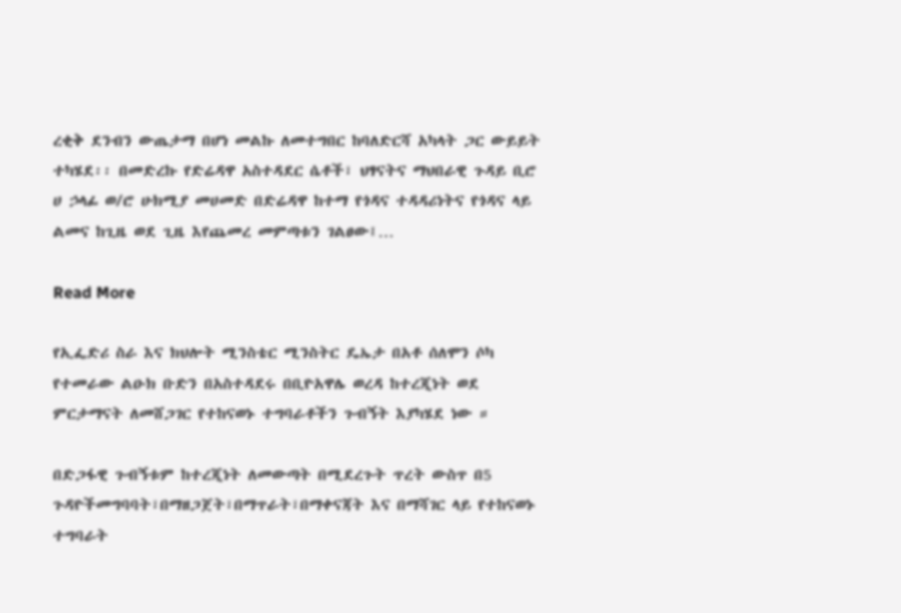ረቂቅ ደንብን ውጤታማ በሆነ መልኩ ለመተግበር ከባለድርሻ አካላት ጋር ውይይት ተካሄደ፡፡ በመድረኩ የድሬዳዋ አስተዳደር ሴቶች፣ ህፃናትና ማህበራዊ ጉዳይ ቢሮ ሀ ኃላፊ ወ/ሮ ሁክሚያ መሀመድ በድሬዳዋ ከተማ የጎዳና ተዳዳሪነትና የጎዳና ላይ ልመና ከጊዜ ወደ ጊዜ እየጨመረ መምጣቱን ገልፀው፤…

Read More

የኢፌድሪ ስራ እና ክህሎት ሚንስቴር ሚንስትር ዴኤታ በአቶ ሰለሞን ሶካ የተመራው ልዑክ ቡድን በአስተዳደሩ በቢዮአዋሌ ወረዳ ከተረጂነት ወደ ምርታማናት ለመሸጋገር የተከናወኑ ተግባራቶችን ጉብኝት እያካሄደ ነው ።

በድጋፋዊ ጉብኝቱም ከተረጂነት ለመውጣት በሚደረጉት ጥረት ውስጥ በ5 ጉዳዮችመግባባት፣በማዘጋጀት፣በማጥራት፣በማቀናጃት እና በማሻገር ላይ የተከናወኑ ተግባራት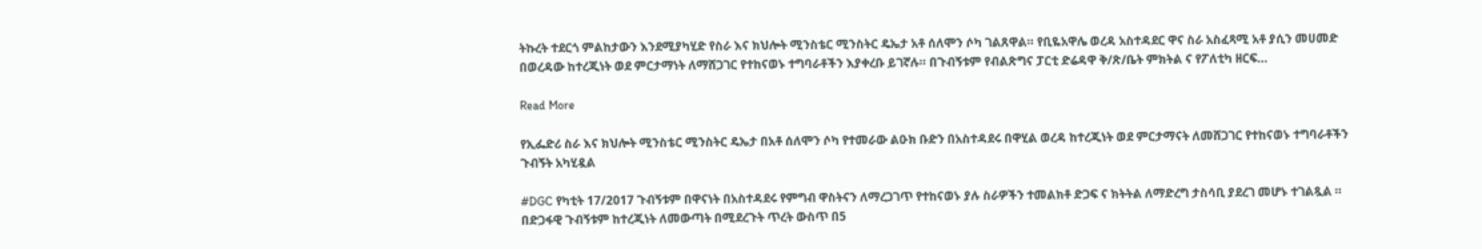ትኩረት ተደርጎ ምልከታውን እንደሚያካሂድ የስራ እና ክህሎት ሚንስቴር ሚንስትር ዴኤታ አቶ ሰለሞን ሶካ ገልጸዋል። የቢዬአዋሌ ወረዳ አስተዳደር ዋና ስራ አስፈጻሚ አቶ ያሲን መሀመድ በወረዳው ከተረጂነት ወደ ምርታማነት ለማሸጋገር የተከናወኑ ተግባራቶችን እያቀረቡ ይገኛሉ። በጉብኝቱም የብልጽግና ፓርቲ ድሬዳዋ ቅ/ጽ/ቤት ምክትል ና የፖለቲካ ዘርፍ…

Read More

የኢፌድሪ ስራ እና ክህሎት ሚንስቴር ሚንስትር ዴኤታ በአቶ ሰለሞን ሶካ የተመራው ልዑክ ቡድን በአስተዳደሩ በዋሂል ወረዳ ከተረጂነት ወደ ምርታማናት ለመሸጋገር የተከናወኑ ተግባራቶችን ጉብኝት አካሂዷል

#DGC የካቲት 17/2017 ጉብኝቱም በዋናነት በአስተዳደሩ የምግብ ዋስትናን ለማረጋገጥ የተከናወኑ ያሉ ስራዎችን ተመልክቶ ድጋፍ ና ክትትል ለማድረግ ታስሳቢ ያደረገ መሆኑ ተገልጿል ። በድጋፋዊ ጉብኝቱም ከተረጂነት ለመውጣት በሚደረጉት ጥረት ውስጥ በ5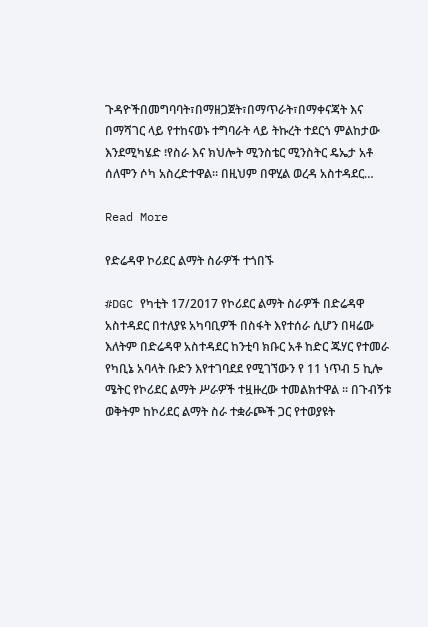ጉዳዮችበመግባባት፣በማዘጋጀት፣በማጥራት፣በማቀናጃት እና በማሻገር ላይ የተከናወኑ ተግባራት ላይ ትኩረት ተደርጎ ምልከታው እንደሚካሄድ ፧የስራ እና ክህሎት ሚንስቴር ሚንስትር ዴኤታ አቶ ሰለሞን ሶካ አስረድተዋል። በዚህም በዋሂል ወረዳ አስተዳደር…

Read More

የድሬዳዋ ኮሪደር ልማት ስራዎች ተጎበኙ

#DGC የካቲት 17/2017 የኮሪደር ልማት ስራዎች በድሬዳዋ አስተዳደር በተለያዩ አካባቢዎች በስፋት እየተሰራ ሲሆን በዛሬው እለትም በድሬዳዋ አስተዳደር ከንቲባ ክቡር አቶ ከድር ጁሃር የተመራ የካቢኔ አባላት ቡድን እየተገባደደ የሚገኘውን የ 11 ነጥብ 5 ኪሎ ሜትር የኮሪደር ልማት ሥራዎች ተዟዙረው ተመልክተዋል ። በጉብኝቱ ወቅትም ከኮሪደር ልማት ስራ ተቋራጮች ጋር የተወያዩት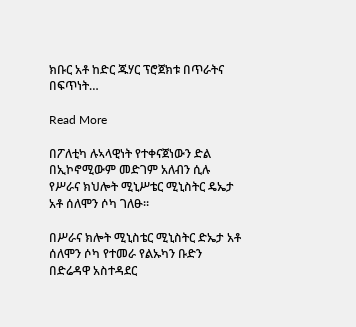ክቡር አቶ ከድር ጁሃር ፕሮጀክቱ በጥራትና በፍጥነት…

Read More

በፖለቲካ ሉኣላዊነት የተቀናጀነውን ድል በኢኮኖሚውም መድገም አለብን ሲሉ የሥራና ክህሎት ሚኒሥቴር ሚኒስትር ዴኤታ አቶ ሰለሞን ሶካ ገለፁ።

በሥራና ክሎት ሚኒስቴር ሚኒስትር ድኤታ አቶ ሰለሞን ሶካ የተመራ የልኡካን ቡድን በድሬዳዋ አስተዳደር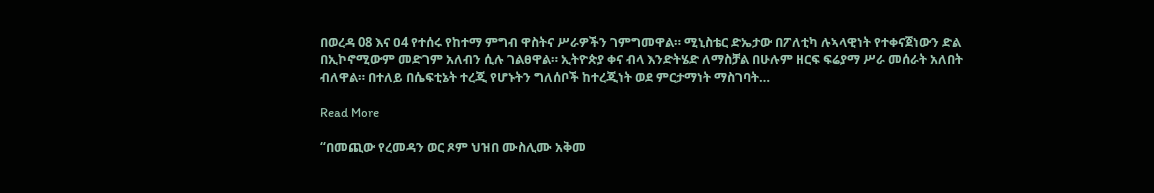በወረዳ 08 እና ዐ4 የተሰሩ የከተማ ምግብ ዋስትና ሥራዎችን ገምግመዋል። ሚኒስቴር ድኤታው በፖለቲካ ሉኣላዊነት የተቀናጀነውን ድል በኢኮኖሚውም መድገም አለብን ሲሉ ገልፀዋል። ኢትዮጵያ ቀና ብላ እንድትሄድ ለማስቻል በሁሉም ዘርፍ ፍሬያማ ሥራ መሰራት አለበት ብለዋል። በተለይ በሴፍቲኔት ተረጂ የሆኑትን ግለሰቦች ከተረጂነት ወደ ምርታማነት ማስገባት…

Read More

“በመጪው የረመዳን ወር ጾም ህዝበ ሙስሊሙ አቅመ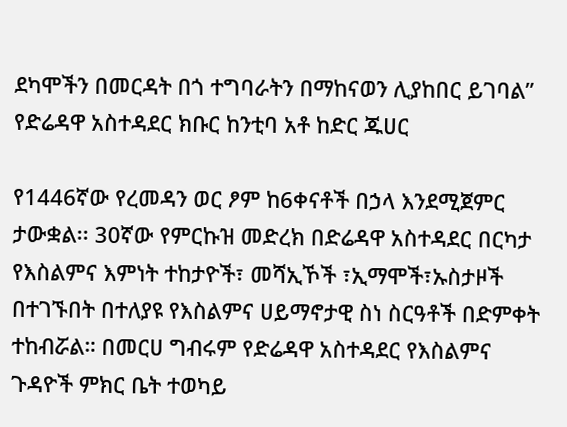ደካሞችን በመርዳት በጎ ተግባራትን በማከናወን ሊያከበር ይገባል” የድሬዳዋ አስተዳደር ክቡር ከንቲባ አቶ ከድር ጁሀር

የ1446ኛው የረመዳን ወር ፆም ከ6ቀናቶች በኃላ እንደሚጀምር ታውቋል፡፡ 30ኛው የምርኩዝ መድረክ በድሬዳዋ አስተዳደር በርካታ የእስልምና እምነት ተከታዮች፣ መሻኢኾች ፣ኢማሞች፣ኡስታዞች በተገኙበት በተለያዩ የእስልምና ሀይማኖታዊ ስነ ስርዓቶች በድምቀት ተከብሯል። በመርሀ ግብሩም የድሬዳዋ አስተዳደር የእስልምና ጉዳዮች ምክር ቤት ተወካይ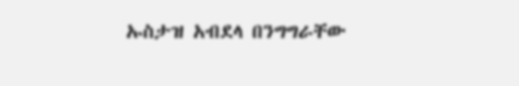ኡስታዝ አብደላ በንግግራቸው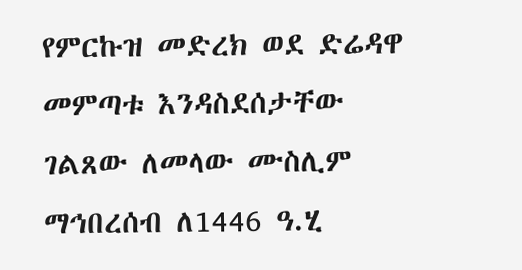የምርኩዝ መድረክ ወደ ድሬዳዋ መምጣቱ እንዳስደሰታቸው ገልጸው ለመላው ሙስሊም ማኅበረሰብ ለ1446 ዓ.ሂ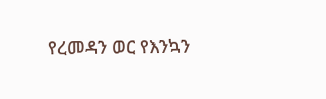የረመዳን ወር የእንኳን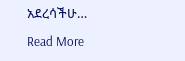አደረሳችሁ…

Read More